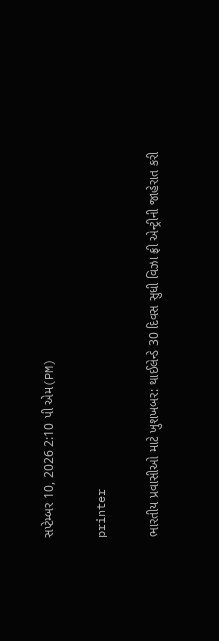સપ્ટેમ્બર 10, 2026 2:10 પી એમ(PM)

printer

ભારતીય પ્રવાસીઓ માટે ખુશખબર: થાઈલેન્ડે 30 દિવસ સુધી વિઝા ફ્રી એન્ટ્રીની જાહેરાત કરી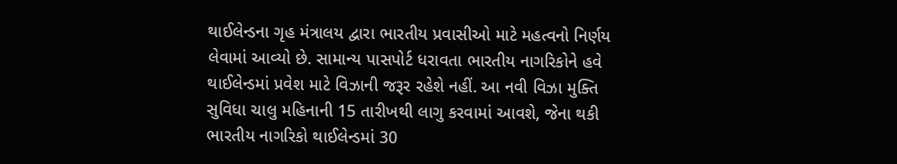થાઈલેન્ડના ગૃહ મંત્રાલય દ્વારા ભારતીય પ્રવાસીઓ માટે મહત્વનો નિર્ણય લેવામાં આવ્યો છે. સામાન્ય પાસપોર્ટ ધરાવતા ભારતીય નાગરિકોને હવે થાઈલેન્ડમાં પ્રવેશ માટે વિઝાની જરૂર રહેશે નહીં. આ નવી વિઝા મુક્તિ સુવિધા ચાલુ મહિનાની 15 તારીખથી લાગુ કરવામાં આવશે, જેના થકી ભારતીય નાગરિકો થાઈલેન્ડમાં 30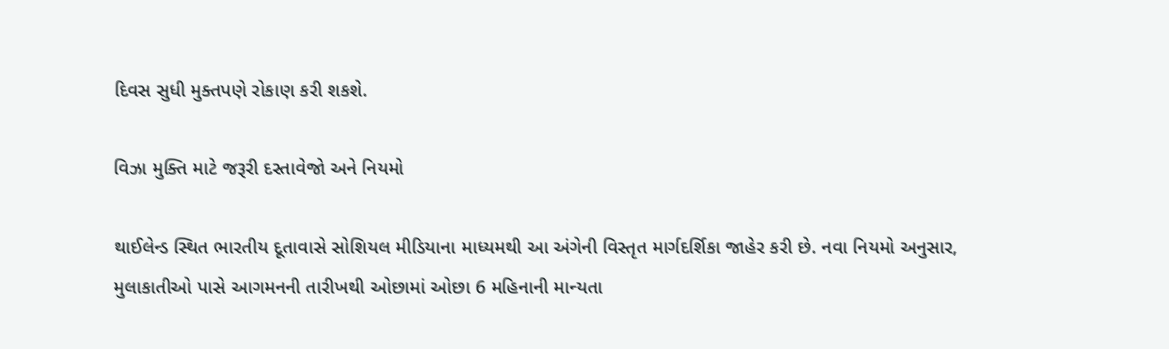દિવસ સુધી મુક્તપણે રોકાણ કરી શકશે.

વિઝા મુક્તિ માટે જરૂરી દસ્તાવેજો અને નિયમો

થાઈલેન્ડ સ્થિત ભારતીય દૂતાવાસે સોશિયલ મીડિયાના માધ્યમથી આ અંગેની વિસ્તૃત માર્ગદર્શિકા જાહેર કરી છે. નવા નિયમો અનુસાર, મુલાકાતીઓ પાસે આગમનની તારીખથી ઓછામાં ઓછા 6 મહિનાની માન્યતા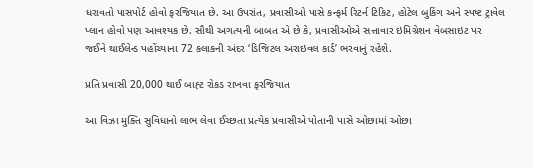ધરાવતો પાસપોર્ટ હોવો ફરજિયાત છે. આ ઉપરાંત, પ્રવાસીઓ પાસે કન્ફર્મ રિટર્ન ટિકિટ, હોટેલ બુકિંગ અને સ્પષ્ટ ટ્રાવેલ પ્લાન હોવો પણ આવશ્યક છે. સૌથી અગત્યની બાબત એ છે કે, પ્રવાસીઓએ સત્તાવાર ઇમિગ્રેશન વેબસાઇટ પર જઈને થાઈલેન્ડ પહોંચ્યાના 72 કલાકની અંદર ‘ડિજિટલ અરાઇવલ કાર્ડ’ ભરવાનું રહેશે.

પ્રતિ પ્રવાસી 20,000 થાઈ બાહ્ટ રોકડ રાખવા ફરજિયાત

આ વિઝા મુક્તિ સુવિધાનો લાભ લેવા ઈચ્છતા પ્રત્યેક પ્રવાસીએ પોતાની પાસે ઓછામાં ઓછા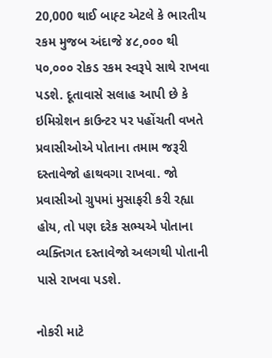20,000 થાઈ બાહ્ટ એટલે કે ભારતીય રકમ મુજબ અંદાજે ૪૮,૦૦૦ થી ૫૦,૦૦૦ રોકડ રકમ સ્વરૂપે સાથે રાખવા પડશે. દૂતાવાસે સલાહ આપી છે કે ઇમિગ્રેશન કાઉન્ટર પર પહોંચતી વખતે પ્રવાસીઓએ પોતાના તમામ જરૂરી દસ્તાવેજો હાથવગા રાખવા. જો પ્રવાસીઓ ગ્રુપમાં મુસાફરી કરી રહ્યા હોય, તો પણ દરેક સભ્યએ પોતાના વ્યક્તિગત દસ્તાવેજો અલગથી પોતાની પાસે રાખવા પડશે.

નોકરી માટે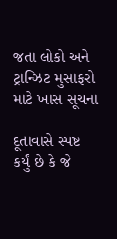જતા લોકો અને ટ્રાન્ઝિટ મુસાફરો માટે ખાસ સૂચના

દૂતાવાસે સ્પષ્ટ કર્યું છે કે જે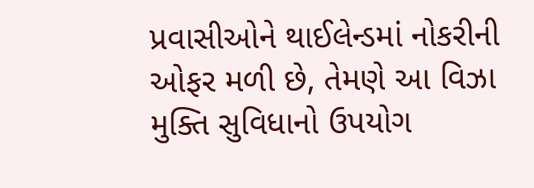પ્રવાસીઓને થાઈલેન્ડમાં નોકરીની ઓફર મળી છે, તેમણે આ વિઝા મુક્તિ સુવિધાનો ઉપયોગ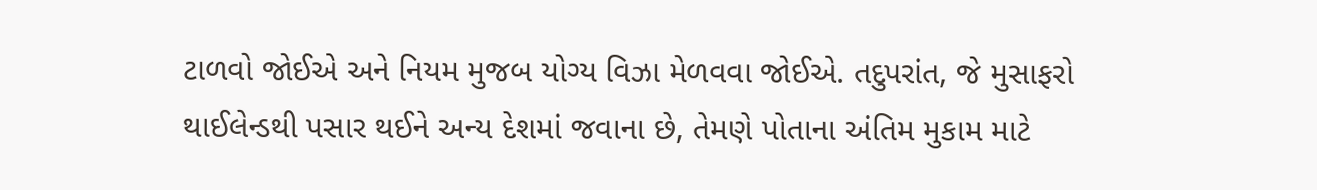ટાળવો જોઈએ અને નિયમ મુજબ યોગ્ય વિઝા મેળવવા જોઈએ. તદુપરાંત, જે મુસાફરો થાઈલેન્ડથી પસાર થઈને અન્ય દેશમાં જવાના છે, તેમણે પોતાના અંતિમ મુકામ માટે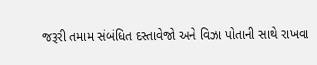જરૂરી તમામ સંબંધિત દસ્તાવેજો અને વિઝા પોતાની સાથે રાખવા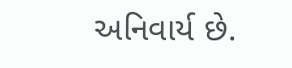અનિવાર્ય છે.